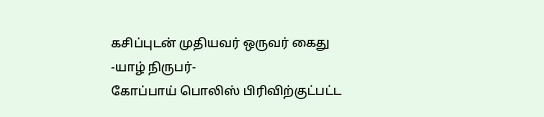கசிப்புடன் முதியவர் ஒருவர் கைது
-யாழ் நிருபர்-
கோப்பாய் பொலிஸ் பிரிவிற்குட்பட்ட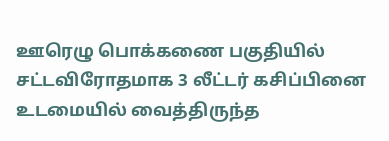ஊரெழு பொக்கணை பகுதியில் சட்டவிரோதமாக 3 லீட்டர் கசிப்பினை உடமையில் வைத்திருந்த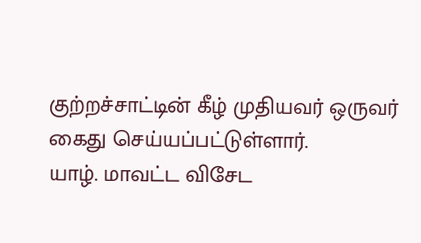குற்றச்சாட்டின் கீழ் முதியவர் ஒருவர் கைது செய்யப்பட்டுள்ளார்.
யாழ். மாவட்ட விசேட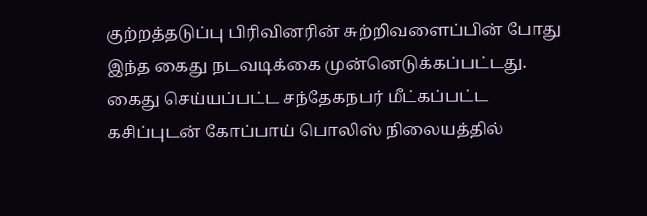குற்றத்தடுப்பு பிரிவினரின் சுற்றிவளைப்பின் போது இந்த கைது நடவடிக்கை முன்னெடுக்கப்பட்டது.
கைது செய்யப்பட்ட சந்தேகநபர் மீட்கப்பட்ட கசிப்புடன் கோப்பாய் பொலிஸ் நிலையத்தில்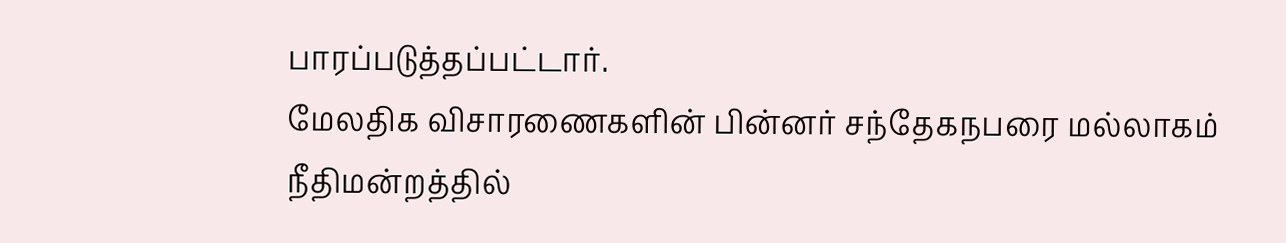பாரப்படுத்தப்பட்டார்.
மேலதிக விசாரணைகளின் பின்னர் சந்தேகநபரை மல்லாகம் நீதிமன்றத்தில்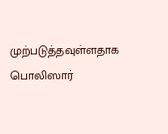முற்படுத்தவுள்ளதாக பொலிஸார்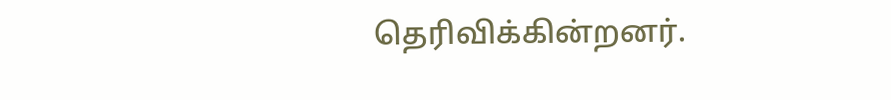தெரிவிக்கின்றனர்.